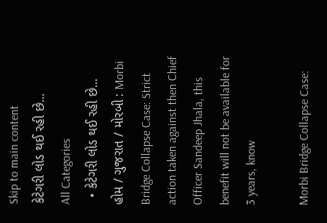Skip to main content
કેટેગરી લોડ થઈ રહી છે...
All Categories
  • કેટેગરી લોડ થઈ રહી છે...
હોમ / ગુજરાત / મોરબી : Morbi Bridge Collapse Case: Strict action taken against then Chief Officer Sandeep Jhala, this benefit will not be available for 3 years, know

Morbi Bridge Collapse Case: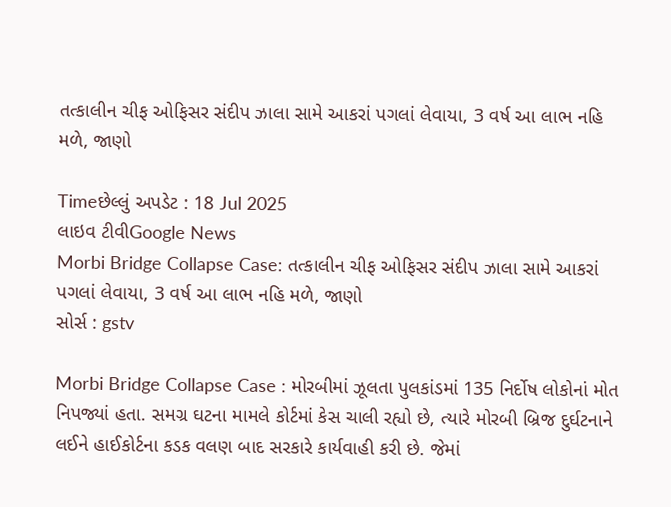તત્કાલીન ચીફ ઓફિસર સંદીપ ઝાલા સામે આકરાં પગલાં લેવાયા, 3 વર્ષ આ લાભ નહિ મળે, જાણો

Timeછેલ્લું અપડેટ : 18 Jul 2025
લાઇવ ટીવીGoogle News
Morbi Bridge Collapse Case: તત્કાલીન ચીફ ઓફિસર સંદીપ ઝાલા સામે આકરાં પગલાં લેવાયા, 3 વર્ષ આ લાભ નહિ મળે, જાણો
સોર્સ : gstv

Morbi Bridge Collapse Case : મોરબીમાં ઝૂલતા પુલકાંડમાં 135 નિર્દોષ લોકોનાં મોત નિપજ્યાં હતા. સમગ્ર ઘટના મામલે કોર્ટમાં કેસ ચાલી રહ્યો છે, ત્યારે મોરબી બ્રિજ દુર્ઘટનાને લઈને હાઈકોર્ટના કડક વલણ બાદ સરકારે કાર્યવાહી કરી છે. જેમાં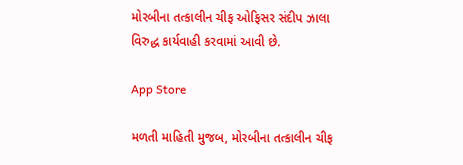મોરબીના તત્કાલીન ચીફ ઓફિસર સંદીપ ઝાલા વિરુદ્ધ કાર્યવાહી કરવામાં આવી છે.

App Store

મળતી માહિતી મુજબ, મોરબીના તત્કાલીન ચીફ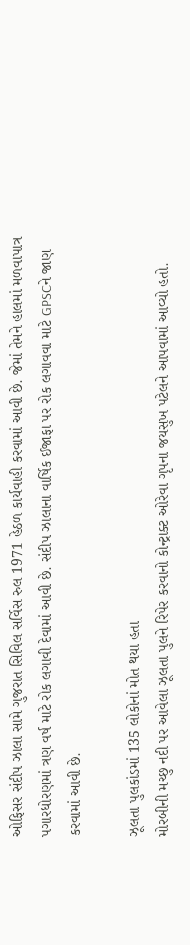ઓફિસર સંદીપ ઝાલા સામે ગુજરાત સિવિલ સર્વિસ રુલ 1971 હેઠળ કાર્યવાહી કરવામાં આવી છે. જેમાં તેમને હાલમાં મળવાપાત્ર પગારધોરણમાં ત્રણ વર્ષ માટે રોક લગાવી દેવામાં આવી છે. સંદીપ ઝાલાના વાર્ષિક ઈજાફા પર રોક લગાવવા માટે GPSCને જાણ કરવામાં આવી છે.

ઝૂલતા પુલકાંડમાં 135 લોકોનાં મોત થયા હતા
મોરબીની મચ્છુ નદી પર આવેલા ઝૂલતા પુલને રિપેર કરવાનો કોન્ટ્રાક્ટ ઓરેવા ગૃપના જયસુખ પટેલને આપવામાં આવ્યો હતો.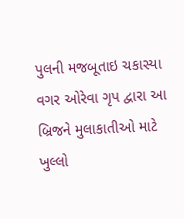પુલની મજબૂતાઇ ચકાસ્યા વગર ઓરેવા ગૃપ દ્વારા આ બ્રિજને મુલાકાતીઓ માટે ખુલ્લો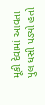મૂકી દેવામાં આવતા પુલ ધસી પડ્યો હતો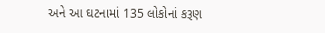અને આ ઘટનામાં 135 લોકોનાં કરૂણ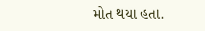મોત થયા હતા.